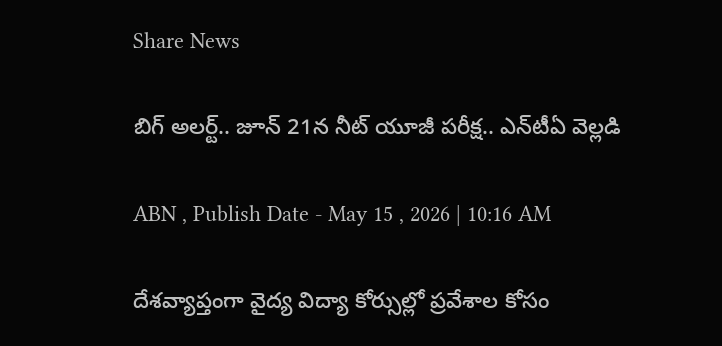Share News

బిగ్ అలర్ట్.. జూన్ 21న నీట్ యూజీ పరీక్ష.. ఎన్‌టీఏ వెల్లడి

ABN , Publish Date - May 15 , 2026 | 10:16 AM

దేశవ్యాప్తంగా వైద్య విద్యా కోర్సుల్లో ప్రవేశాల కోసం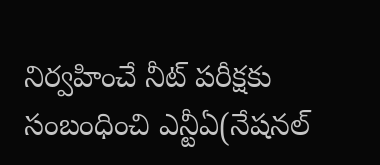నిర్వహించే నీట్ పరీక్షకు సంబంధించి ఎన్టీఏ(నేషనల్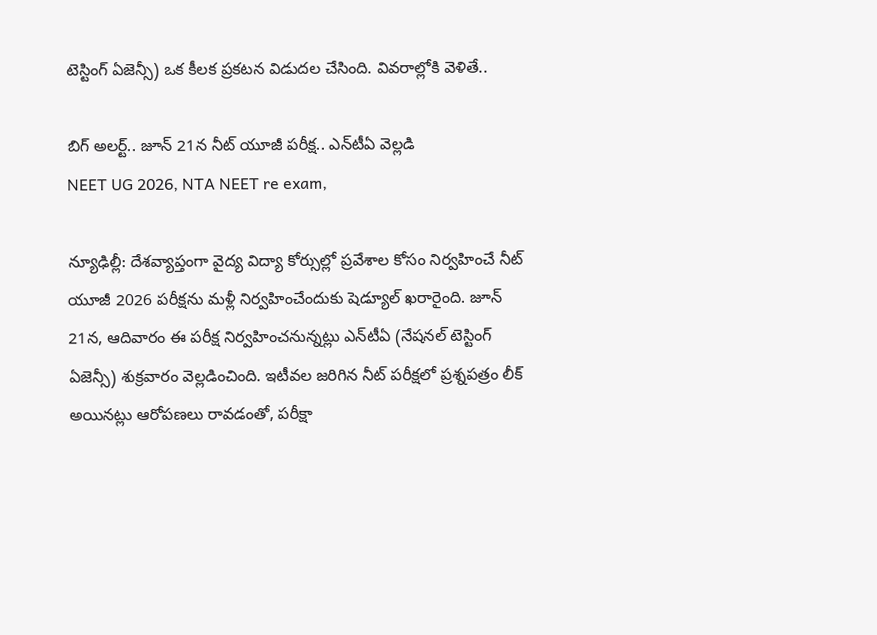టెస్టింగ్ ఏజెన్సీ) ఒక కీలక ప్రకటన విడుదల చేసింది. వివరాల్లోకి వెళితే..

బిగ్ అలర్ట్.. జూన్ 21న నీట్ యూజీ పరీక్ష.. ఎన్‌టీఏ వెల్లడి
NEET UG 2026, NTA NEET re exam,

న్యూఢిల్లీ: దేశవ్యాప్తంగా వైద్య విద్యా కోర్సుల్లో ప్రవేశాల కోసం నిర్వహించే నీట్‌ యూజీ 2026 పరీక్షను మళ్లీ నిర్వహించేందుకు షెడ్యూల్‌ ఖరారైంది. జూన్‌ 21న, ఆదివారం ఈ పరీక్ష నిర్వహించనున్నట్లు ఎన్‌టీఏ (నేషనల్‌ టెస్టింగ్‌ ఏజెన్సీ) శుక్రవారం వెల్లడించింది. ఇటీవల జరిగిన నీట్ పరీక్షలో ప్రశ్నపత్రం లీక్ అయినట్లు ఆరోపణలు రావడంతో, పరీక్షా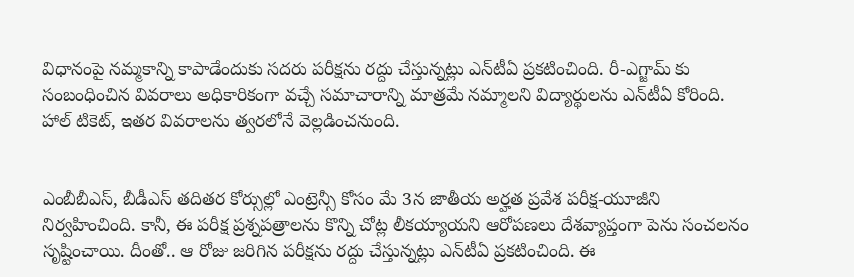విధానంపై నమ్మకాన్ని కాపాడేందుకు సదరు పరీక్షను రద్దు చేస్తున్నట్లు ఎన్‌టీఏ ప్రకటించింది. రీ-ఎగ్జామ్ కు సంబంధించిన వివరాలు అధికారికంగా వచ్చే సమాచారాన్ని మాత్రమే నమ్మాలని విద్యార్థులను ఎన్‌టీఏ కోరింది. హాల్ టికెట్, ఇతర వివరాలను త్వరలోనే వెల్లడించనుంది.


ఎంబీబీఎస్, బీడీఎస్‌ తదితర కోర్సుల్లో ఎంట్రెన్సీ కోసం మే 3న జాతీయ అర్హత ప్రవేశ పరీక్ష-యూజీని నిర్వహించింది. కానీ, ఈ పరీక్ష ప్రశ్నపత్రాలను కొన్ని చోట్ల లీకయ్యాయని ఆరోపణలు దేశవ్యాప్తంగా పెను సంచలనం సృష్టించాయి. దీంతో.. ఆ రోజు జరిగిన పరీక్షను రద్దు చేస్తున్నట్లు ఎన్‌టీఏ ప్రకటించింది. ఈ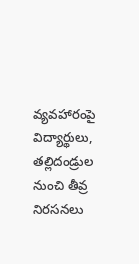వ్యవహారంపై విద్యార్థులు, తల్లిదండ్రుల నుంచి తీవ్ర నిరసనలు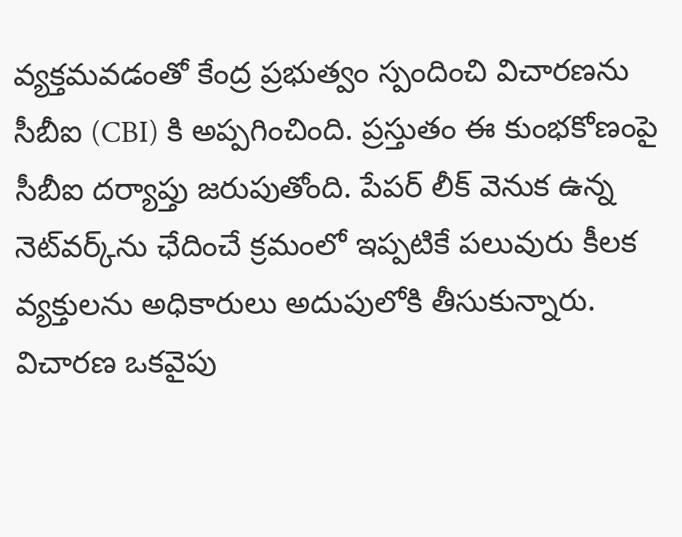వ్యక్తమవడంతో కేంద్ర ప్రభుత్వం స్పందించి విచారణను సీబీఐ (CBI) కి అప్పగించింది. ప్రస్తుతం ఈ కుంభకోణంపై సీబీఐ దర్యాప్తు జరుపుతోంది. పేపర్ లీక్ వెనుక ఉన్న నెట్‌వర్క్‌ను ఛేదించే క్రమంలో ఇప్పటికే పలువురు కీలక వ్యక్తులను అధికారులు అదుపులోకి తీసుకున్నారు. విచారణ ఒకవైపు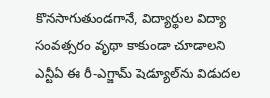కొనసాగుతుండగానే, విద్యార్థుల విద్యా సంవత్సరం వృథా కాకుండా చూడాలని ఎన్టీఏ ఈ రీ-ఎగ్జామ్ షెడ్యూల్‌ను విడుదల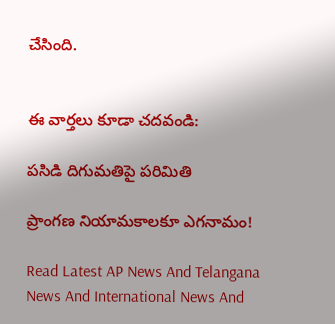చేసింది.


ఈ వార్తలు కూడా చదవండి:

పసిడి దిగుమతిపై పరిమితి

ప్రాంగణ నియామకాలకూ ఎగనామం!

Read Latest AP News And Telangana News And International News And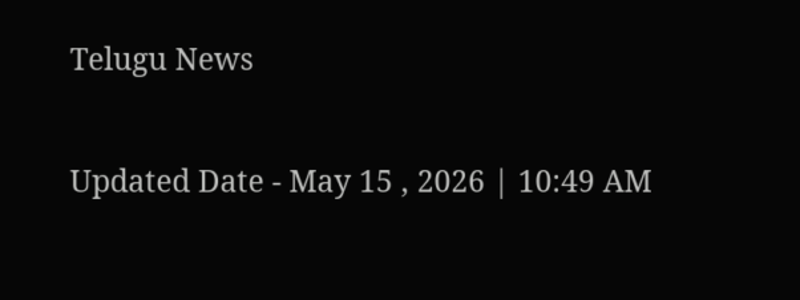Telugu News

Updated Date - May 15 , 2026 | 10:49 AM